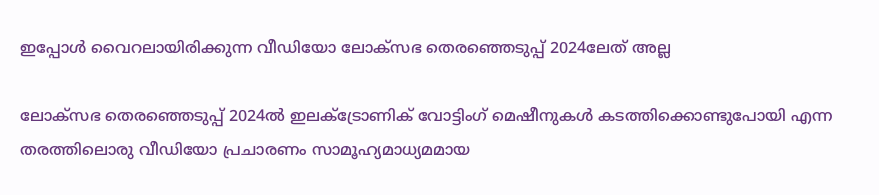ഇപ്പോള്‍ വൈറലായിരിക്കുന്ന വീഡിയോ ലോക്സഭ തെരഞ്ഞെടുപ്പ് 2024ലേത് അല്ല

ലോക്സഭ തെരഞ്ഞെടുപ്പ് 2024ല്‍ ഇലക്ട്രോണിക് വോട്ടിംഗ് മെഷീനുകള്‍ കടത്തിക്കൊണ്ടുപോയി എന്ന തരത്തിലൊരു വീഡിയോ പ്രചാരണം സാമൂഹ്യമാധ്യമമായ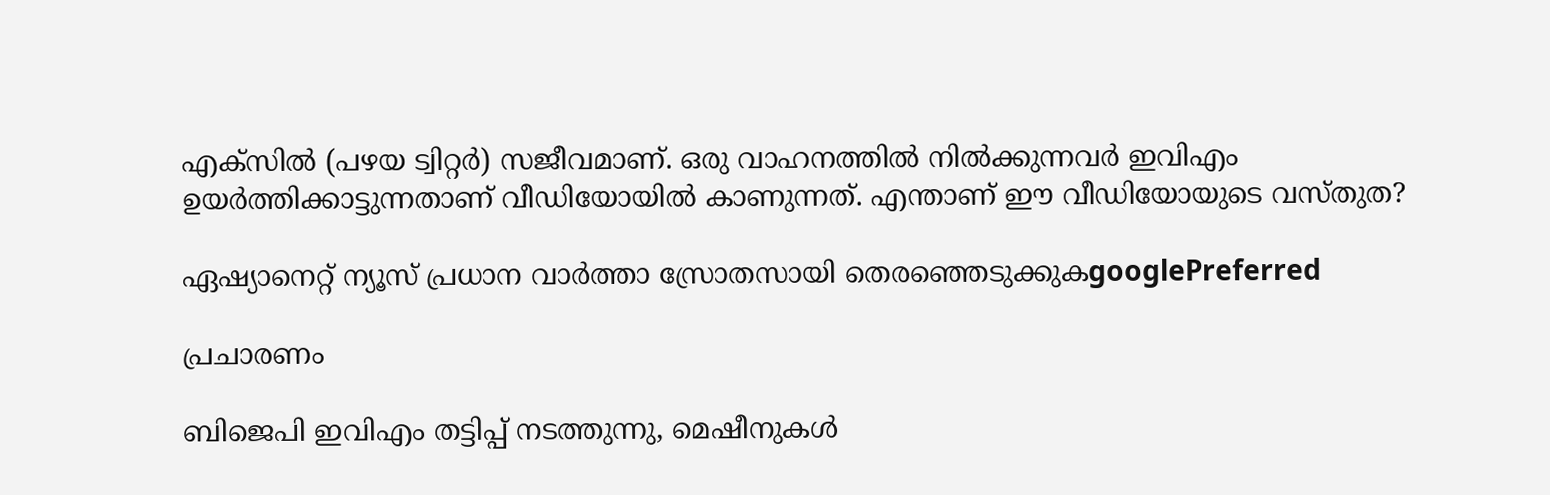എക്‌സില്‍ (പഴയ ട്വിറ്റര്‍) സജീവമാണ്. ഒരു വാഹനത്തില്‍ നില്‍ക്കുന്നവര്‍ ഇവിഎം ഉയര്‍ത്തിക്കാട്ടുന്നതാണ് വീഡിയോയില്‍ കാണുന്നത്. എന്താണ് ഈ വീഡിയോയുടെ വസ്തുത?

ഏഷ്യാനെറ്റ് ന്യൂസ് പ്രധാന വാർത്താ സ്രോതസായി തെരഞ്ഞെടുക്കുകgooglePreferred

പ്രചാരണം

ബിജെപി ഇവിഎം തട്ടിപ്പ് നടത്തുന്നു, മെഷീനുകള്‍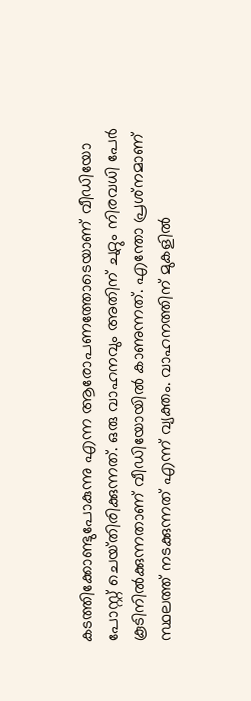കടത്തിക്കോണ്ടുപോകുന്നു എന്ന ആരോപണത്തോടെയാണ് വീഡിയോ പോസ്റ്റ് ചെയ്‌തിരിക്കുന്നത്. ഒരു വാഹനവും അതിന് ചുറ്റും നിരവധി പേര്‍ കൂടിനില്‍ക്കുന്നതാണ് വീഡിയോയില്‍ കാണുന്നത്. എന്തോ പ്രശ്‌നമാണ് സ്ഥലത്ത് നടക്കുന്നത് എന്ന് വ്യക്തം. വാഹനത്തിന് മുകളില്‍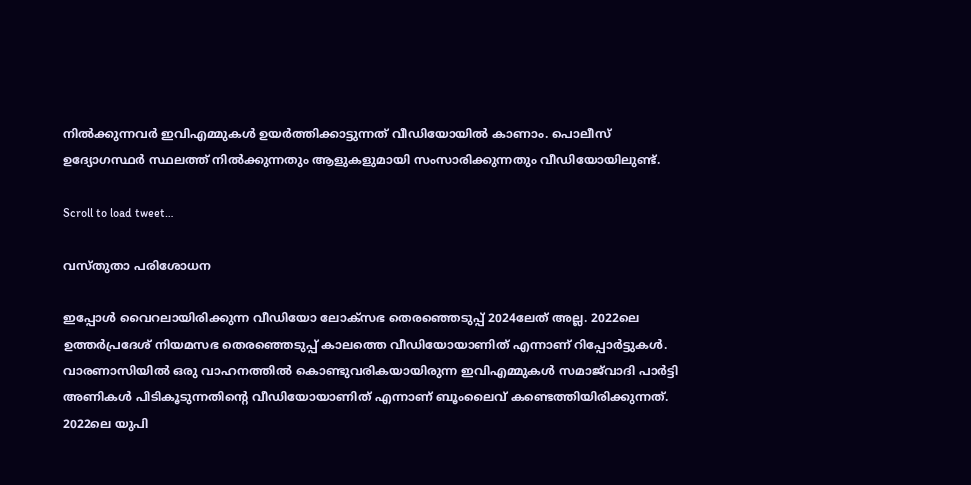നില്‍ക്കുന്നവര്‍ ഇവിഎമ്മുകള്‍ ഉയര്‍ത്തിക്കാട്ടുന്നത് വീഡിയോയില്‍ കാണാം. പൊലീസ് ഉദ്യോഗസ്ഥര്‍ സ്ഥലത്ത് നില്‍ക്കുന്നതും ആളുകളുമായി സംസാരിക്കുന്നതും വീഡിയോയിലുണ്ട്.

Scroll to load tweet…

വസ്തുതാ പരിശോധന

ഇപ്പോള്‍ വൈറലായിരിക്കുന്ന വീഡിയോ ലോക്സഭ തെരഞ്ഞെടുപ്പ് 2024ലേത് അല്ല. 2022ലെ ഉത്തര്‍പ്രദേശ് നിയമസഭ തെരഞ്ഞെടുപ്പ് കാലത്തെ വീഡിയോയാണിത് എന്നാണ് റിപ്പോര്‍ട്ടുകള്‍. വാരണാസിയില്‍ ഒരു വാഹനത്തില്‍ കൊണ്ടുവരികയായിരുന്ന ഇവിഎമ്മുകള്‍ സമാജ്‌വാദി പാര്‍ട്ടി അണികള്‍ പിടികൂടുന്നതിന്‍റെ വീഡിയോയാണിത് എന്നാണ് ബൂംലൈവ് കണ്ടെത്തിയിരിക്കുന്നത്. 2022ലെ യുപി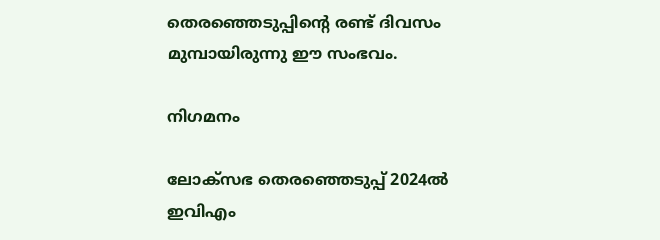തെരഞ്ഞെടുപ്പിന്‍റെ രണ്ട് ദിവസം മുമ്പായിരുന്നു ഈ സംഭവം.

നിഗമനം

ലോക്‌സഭ തെരഞ്ഞെടുപ്പ് 2024ല്‍ ഇവിഎം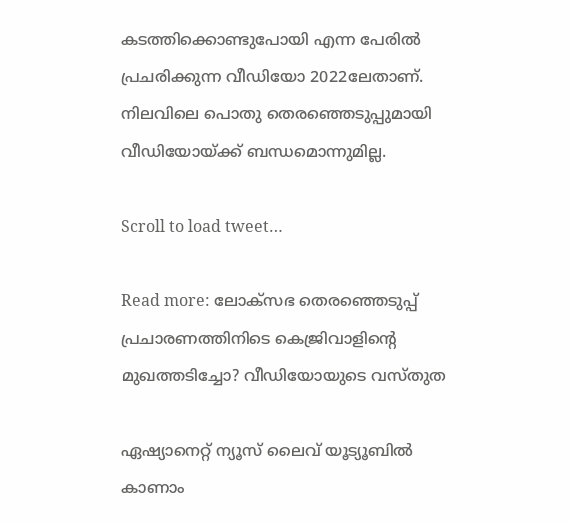കടത്തിക്കൊണ്ടുപോയി എന്ന പേരില്‍ പ്രചരിക്കുന്ന വീഡിയോ 2022ലേതാണ്. നിലവിലെ പൊതു തെരഞ്ഞെടുപ്പുമായി വീഡിയോയ്ക്ക് ബന്ധമൊന്നുമില്ല.

Scroll to load tweet…

Read more: ലോക്‌സഭ തെരഞ്ഞെടുപ്പ് പ്രചാരണത്തിനിടെ കെജ്രിവാളിന്‍റെ മുഖത്തടിച്ചോ? വീഡിയോയുടെ വസ്‌തുത

ഏഷ്യാനെറ്റ് ന്യൂസ് ലൈവ് യൂട്യൂബിൽ കാണാം